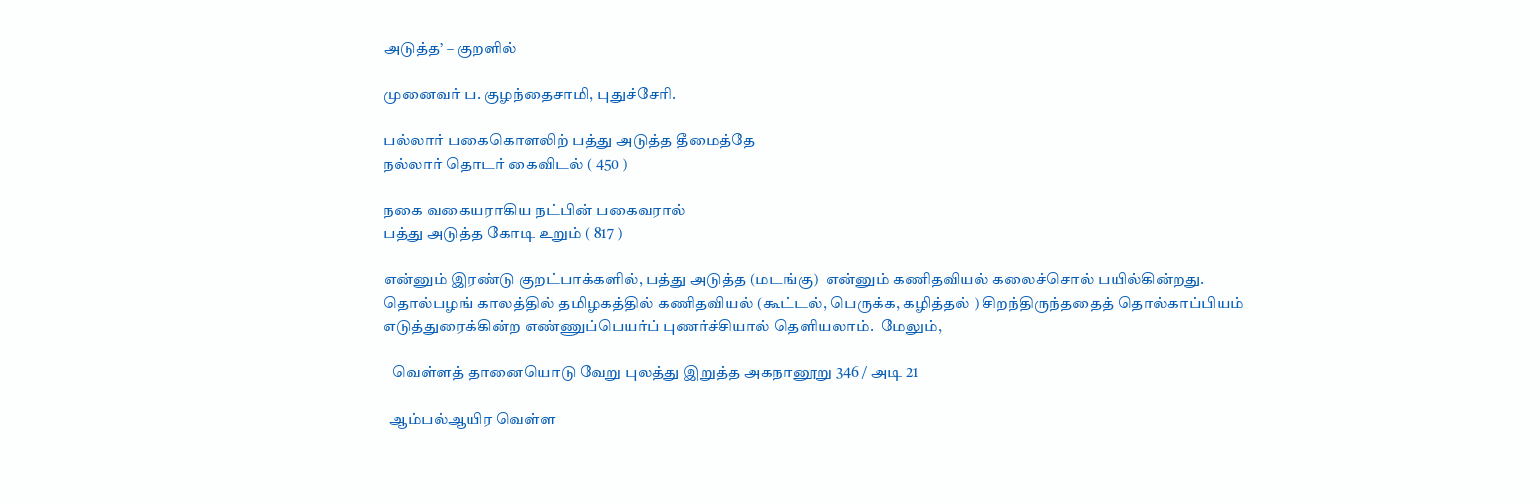அடுத்த’ – குறளில்

முனைவர் ப. குழந்தைசாமி, புதுச்சேரி.

பல்லார் பகைகொளலிற் பத்து அடுத்த தீமைத்தே
நல்லார் தொடர் கைவிடல் ( 450 )

நகை வகையராகிய நட்பின் பகைவரால்
பத்து அடுத்த கோடி உறும் ( 817 )

என்னும் இரண்டு குறட்பாக்களில், பத்து அடுத்த (மடங்கு)  என்னும் கணிதவியல் கலைச்சொல் பயில்கின்றது. தொல்பழங் காலத்தில் தமிழகத்தில் கணிதவியல் (கூட்டல், பெருக்க, கழித்தல் ) சிறந்திருந்ததைத் தொல்காப்பியம் எடுத்துரைக்கின்ற எண்ணுப்பெயர்ப் புணர்ச்சியால் தெளியலாம்.  மேலும்,

   வெள்ளத் தானையொடு வேறு புலத்து இறுத்த அகநானூறு 346 / அடி 21

  ஆம்பல்ஆயிர வெள்ள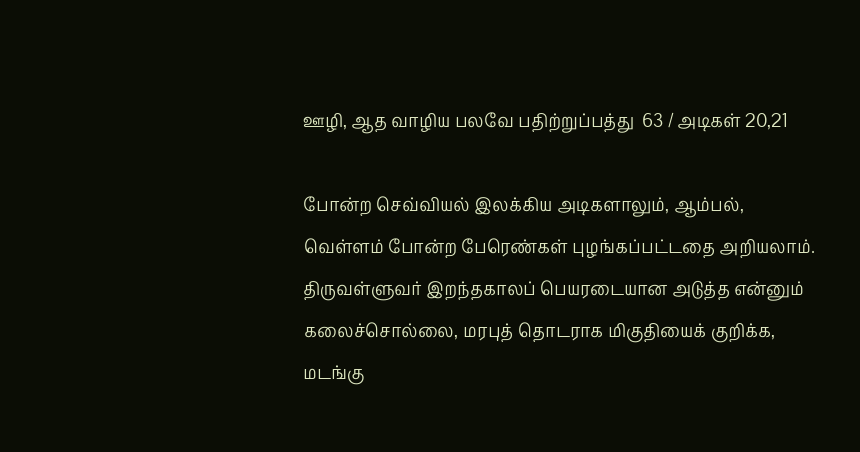ஊழி, ஆத வாழிய பலவே பதிற்றுப்பத்து  63 / அடிகள் 20,21

போன்ற செவ்வியல் இலக்கிய அடிகளாலும், ஆம்பல், வெள்ளம் போன்ற பேரெண்கள் புழங்கப்பட்டதை அறியலாம். திருவள்ளுவர் இறந்தகாலப் பெயரடையான அடுத்த என்னும் கலைச்சொல்லை, மரபுத் தொடராக மிகுதியைக் குறிக்க, மடங்கு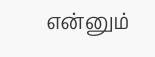என்னும்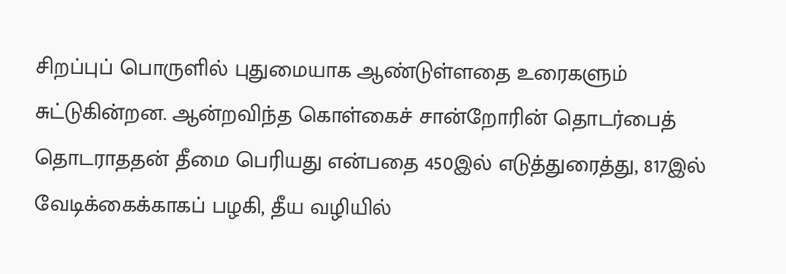சிறப்புப் பொருளில் புதுமையாக ஆண்டுள்ளதை உரைகளும் சுட்டுகின்றன. ஆன்றவிந்த கொள்கைச் சான்றோரின் தொடர்பைத் தொடராததன் தீமை பெரியது என்பதை 450இல் எடுத்துரைத்து, 817இல் வேடிக்கைக்காகப் பழகி, தீய வழியில்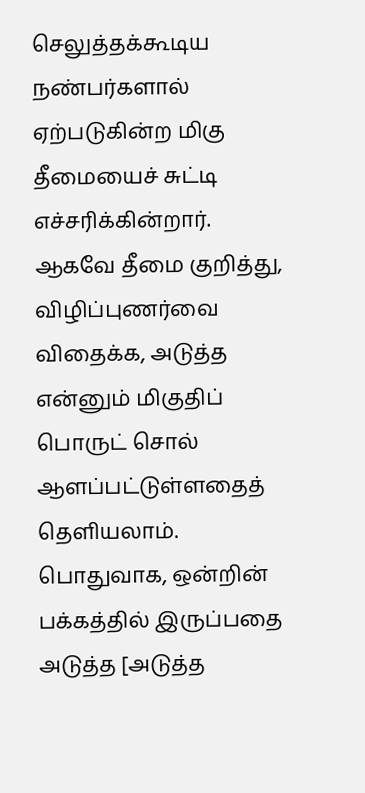செலுத்தக்கூடிய நண்பர்களால் ஏற்படுகின்ற மிகு தீமையைச் சுட்டி எச்சரிக்கின்றார். ஆகவே தீமை குறித்து, விழிப்புணர்வை விதைக்க, அடுத்த என்னும் மிகுதிப் பொருட் சொல் ஆளப்பட்டுள்ளதைத் தெளியலாம். பொதுவாக, ஒன்றின் பக்கத்தில் இருப்பதை அடுத்த [அடுத்த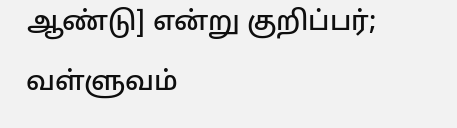ஆண்டு] என்று குறிப்பர்; வள்ளுவம்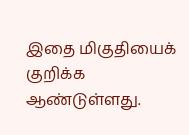இதை மிகுதியைக் குறிக்க ஆண்டுள்ளது.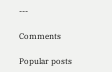---

Comments

Popular posts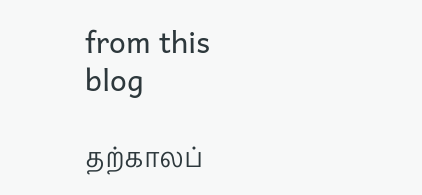from this blog

தற்காலப்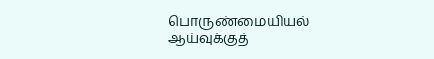பொருண்மையியல் ஆய்வுக்குத்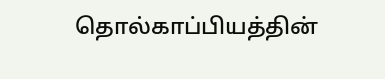தொல்காப்பியத்தின்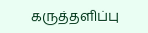கருத்தளிப்பு